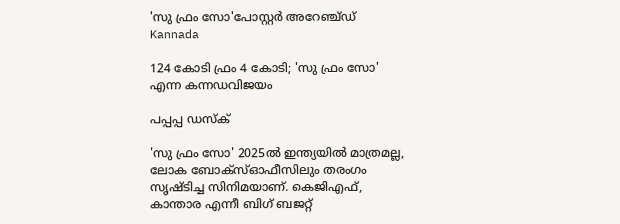'സു ഫ്രം സോ'പോസ്റ്റർ അറേഞ്ച്ഡ്
Kannada

124 കോടി ഫ്രം 4 കോടി; 'സു ഫ്രം സോ' എന്ന കന്നഡവിജയം

പപ്പപ്പ ഡസ്‌ക്‌

'സു ഫ്രം സോ' 2025ല്‍ ഇന്ത്യയില്‍ മാത്രമല്ല, ലോക ബോക്‌സ്ഓഫീസിലും തരംഗം സൃഷ്ടിച്ച സിനിമയാണ്. കെജിഎഫ്, കാന്താര എന്നീ ബിഗ് ബജറ്റ്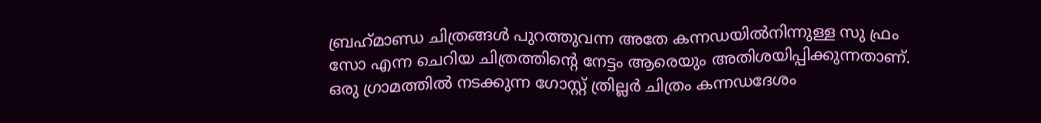ബ്രഹ്‌മാണ്ഡ ചിത്രങ്ങള്‍ പുറത്തുവന്ന അതേ കന്നഡയില്‍നിന്നുള്ള സു ഫ്രം സോ എന്ന ചെറിയ ചിത്രത്തിന്റെ നേട്ടം ആരെയും അതിശയിപ്പിക്കുന്നതാണ്. ഒരു ഗ്രാമത്തില്‍ നടക്കുന്ന ഗോസ്റ്റ് ത്രില്ലര്‍ ചിത്രം കന്നഡദേശം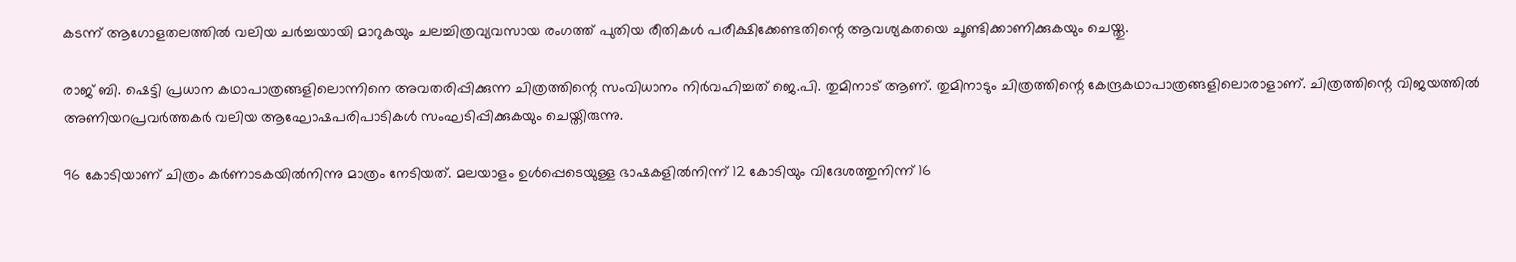കടന്ന് ആഗോളതലത്തില്‍ വലിയ ചര്‍ച്ചയായി മാറുകയും ചലച്ചിത്രവ്യവസായ രംഗത്ത് പുതിയ രീതികള്‍ പരീക്ഷിക്കേണ്ടതിന്റെ ആവശ്യകതയെ ചൂണ്ടിക്കാണിക്കുകയും ചെയ്തു.

രാജ് ബി. ഷെട്ടി പ്രധാന കഥാപാത്രങ്ങളിലൊന്നിനെ അവതരിപ്പിക്കുന്ന ചിത്രത്തിന്റെ സംവിധാനം നിര്‍വഹിച്ചത് ജെ.പി. തുമിനാട് ആണ്. തുമിനാടും ചിത്രത്തിന്റെ കേന്ദ്രകഥാപാത്രങ്ങളിലൊരാളാണ്. ചിത്രത്തിന്റെ വിജയത്തില്‍ അണിയറപ്രവര്‍ത്തകര്‍ വലിയ ആഘോഷപരിപാടികള്‍ സംഘടിപ്പിക്കുകയും ചെയ്തിരുന്നു.

96 കോടിയാണ് ചിത്രം കര്‍ണാടകയില്‍നിന്നു മാത്രം നേടിയത്. മലയാളം ഉള്‍പ്പെടെയുള്ള ഭാഷകളില്‍നിന്ന് 12 കോടിയും വിദേശത്തുനിന്ന് 16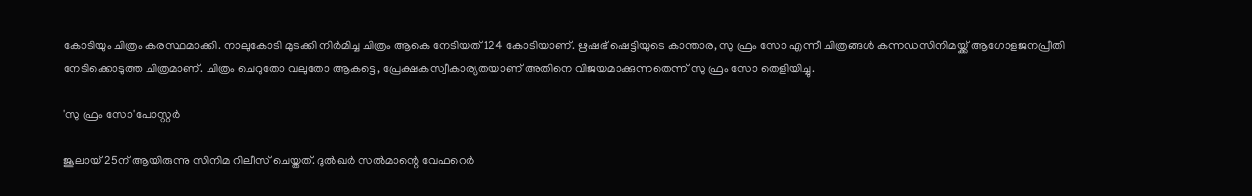കോടിയും ചിത്രം കരസ്ഥമാക്കി. നാലുകോടി മുടക്കി നിർമിച്ച ചിത്രം ആകെ നേടിയത് 124 കോടിയാണ്. ഋഷഭ് ഷെട്ടിയുടെ കാന്താര, സു ഫ്രം സോ എന്നീ ചിത്രങ്ങള്‍ കന്നഡസിനിമയ്ക്ക് ആഗോളജനപ്രീതി നേടിക്കൊടുത്ത ചിത്രമാണ്. ചിത്രം ചെറുതോ വലുതോ ആകട്ടെ, പ്രേക്ഷകസ്വീകാര്യതയാണ് അതിനെ വിജയമാക്കുന്നതെന്ന് സു ഫ്രം സോ തെളിയിച്ചു.

'സു ഫ്രം സോ'പോസ്റ്റർ

ജൂലായ് 25ന് ആയിരുന്നു സിനിമ റിലീസ് ചെയ്തത്. ദുല്‍ഖര്‍ സല്‍മാന്റെ വേഫറെര്‍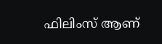ഫിലിംസ് ആണ്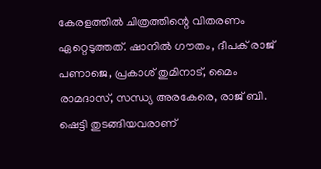കേരളത്തില്‍ ചിത്രത്തിന്റെ വിതരണം ഏറ്റെടുത്തത്. ഷാനില്‍ ഗൗതം, ദീപക് രാജ് പണാജെ, പ്രകാശ് തുമിനാട്, മൈം രാമദാസ്, സന്ധ്യ അരകേരെ, രാജ് ബി. ഷെട്ടി തുടങ്ങിയവരാണ്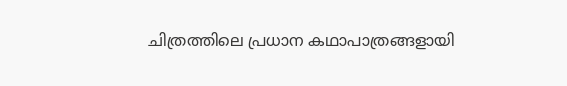ചിത്രത്തിലെ പ്രധാന കഥാപാത്രങ്ങളായി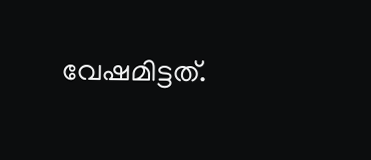വേഷമിട്ടത്.